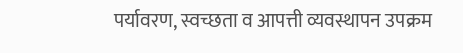पर्यावरण, स्वच्छता व आपत्ती व्यवस्थापन उपक्रम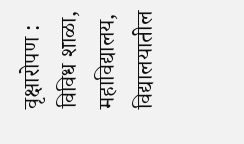वृक्षारोपण :
विविध शाळा, महाविद्यालय, विद्यालयातील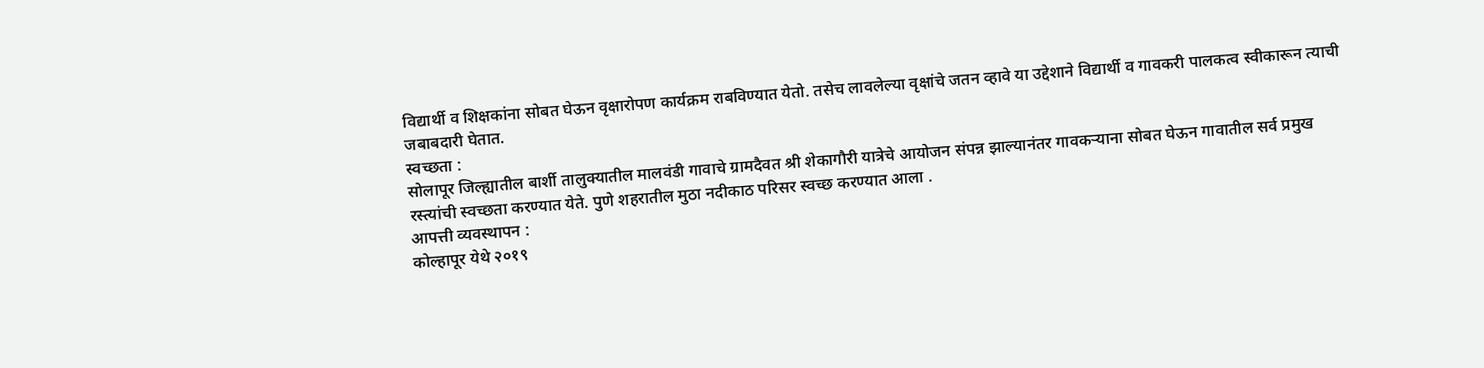विद्यार्थी व शिक्षकांना सोबत घेऊन वृक्षारोपण कार्यक्रम राबविण्यात येतो. तसेच लावलेल्या वृक्षांचे जतन व्हावे या उद्देशाने विद्यार्थी व गावकरी पालकत्व स्वीकारून त्याची जबाबदारी घेतात.
स्वच्छता :
सोलापूर जिल्ह्यातील बार्शी तालुक्यातील मालवंडी गावाचे ग्रामदैवत श्री शेकागौरी यात्रेचे आयोजन संपन्न झाल्यानंतर गावकऱ्याना सोबत घेऊन गावातील सर्व प्रमुख रस्त्यांची स्वच्छता करण्यात येते. पुणे शहरातील मुठा नदीकाठ परिसर स्वच्छ करण्यात आला .
आपत्ती व्यवस्थापन :
कोल्हापूर येथे २०१९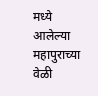मध्ये आलेल्या महापुराच्या वेळी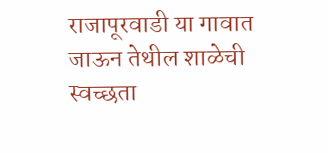राजापूरवाडी या गावात जाऊन तेथील शाळेची स्वच्छता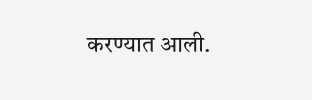करण्यात आली.